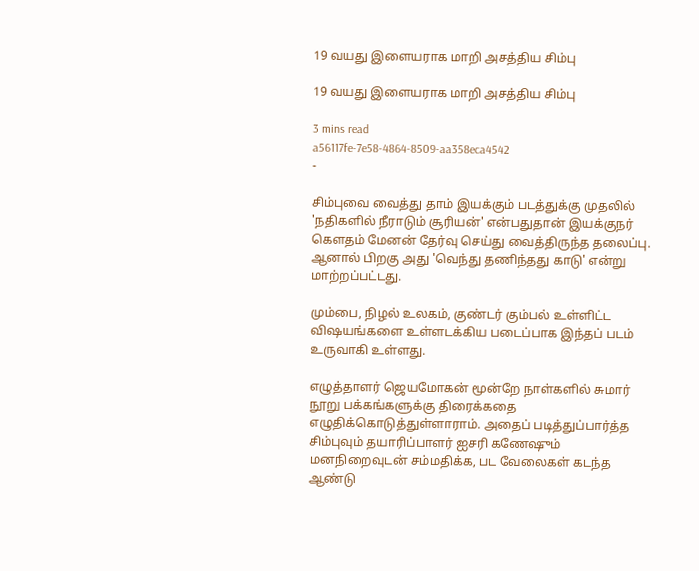19 வயது இளையராக மாறி அசத்திய சிம்பு

19 வயது இளையராக மாறி அசத்திய சிம்பு

3 mins read
a56117fe-7e58-4864-8509-aa358eca4542
-

சிம்புவை வைத்து தாம் இயக்கும் படத்துக்கு முதலில் 'நதிகளில் நீராடும் சூரியன்' என்பதுதான் இயக்குநர் கௌதம் மேனன் தேர்வு செய்து வைத்திருந்த தலைப்பு. ஆனால் பிறகு அது 'வெந்து தணிந்தது காடு' என்று மாற்றப்பட்டது.

மும்பை, நிழல் உலகம், குண்டர் கும்பல் உள்ளிட்ட விஷயங்களை உள்ளடக்கிய படைப்பாக இந்தப் படம் உருவாகி உள்ளது.

எழுத்தாளர் ஜெயமோகன் மூன்றே நாள்களில் சுமார் நூறு பக்கங்களுக்கு திரைக்கதை எழுதிக்கொடுத்துள்ளாராம். அதைப் படித்துப்பார்த்த சிம்புவும் தயாரிப்பாளர் ஐசரி கணேஷும் மனநிறைவுடன் சம்மதிக்க, பட வேலைகள் கடந்த ஆண்டு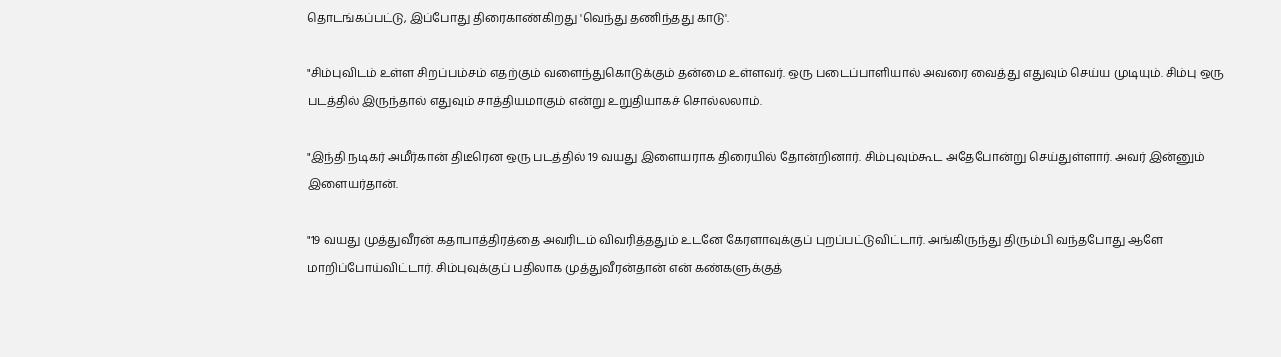தொடங்கப்பட்டு, இப்போது திரைகாண்கிறது 'வெந்து தணிந்தது காடு'.

"சிம்புவிடம் உள்ள சிறப்பம்சம் எதற்கும் வளைந்துகொடுக்கும் தன்மை உள்ளவர். ஒரு படைப்பாளியால் அவரை வைத்து எதுவும் செய்ய முடியும். சிம்பு ஒரு படத்தில் இருந்தால் எதுவும் சாத்தியமாகும் என்று உறுதியாகச் சொல்லலாம்.

"இந்தி நடிகர் அமீர்கான் திடீரென ஒரு படத்தில் 19 வயது இளையராக திரையில் தோன்றினார். சிம்புவும்கூட அதேபோன்று செய்துள்ளார். அவர் இன்னும் இளையர்தான்.

"19 வயது முத்துவீரன் கதாபாத்திரத்தை அவரிடம் விவரித்ததும் உடனே கேரளாவுக்குப் புறப்பட்டுவிட்டார். அங்கிருந்து திரும்பி வந்தபோது ஆளே மாறிப்போய்விட்டார். சிம்புவுக்குப் பதிலாக முத்துவீரன்தான் என் கண்களுக்குத்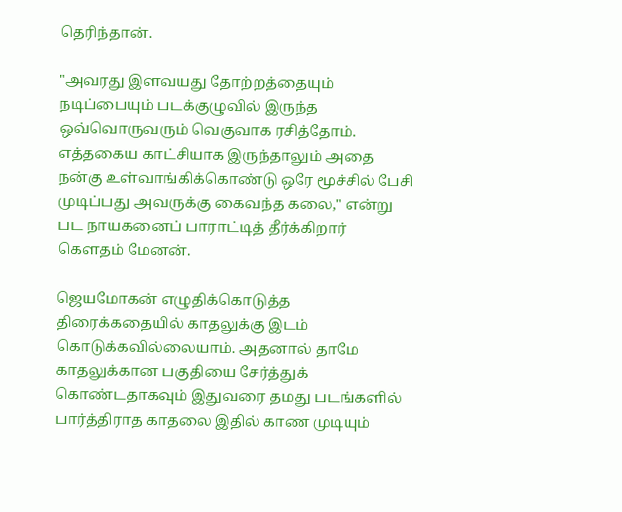தெரிந்தான்.

"அவரது இளவயது தோற்றத்தையும் நடிப்பையும் படக்குழுவில் இருந்த ஒவ்வொருவரும் வெகுவாக ரசித்தோம். எத்தகைய காட்சியாக இருந்தாலும் அதை நன்கு உள்வாங்கிக்கொண்டு ஒரே மூச்சில் பேசி முடிப்பது அவருக்கு கைவந்த கலை," என்று பட நாயகனைப் பாராட்டித் தீர்க்கிறார் கௌதம் மேனன்.

ஜெயமோகன் எழுதிக்கொடுத்த திரைக்கதையில் காதலுக்கு இடம் கொடுக்கவில்லையாம். அதனால் தாமே காதலுக்கான பகுதியை சேர்த்துக் கொண்டதாகவும் இதுவரை தமது படங்களில் பார்த்திராத காதலை இதில் காண முடியும்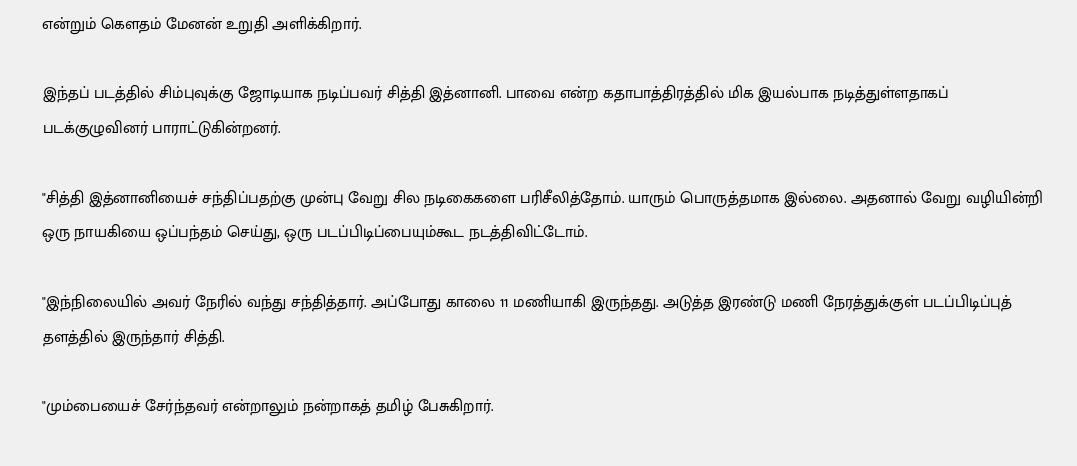என்றும் கௌதம் மேனன் உறுதி அளிக்கிறார்.

இந்தப் படத்தில் சிம்புவுக்கு ஜோடியாக நடிப்பவர் சித்தி இத்னானி. பாவை என்ற கதாபாத்திரத்தில் மிக இயல்பாக நடித்துள்ளதாகப் படக்குழுவினர் பாராட்டுகின்றனர்.

"சித்தி இத்னானியைச் சந்திப்பதற்கு முன்பு வேறு சில நடிகைகளை பரிசீலித்தோம். யாரும் பொருத்தமாக இல்லை. அதனால் வேறு வழியின்றி ஒரு நாயகியை ஒப்பந்தம் செய்து, ஒரு படப்பிடிப்பையும்கூட நடத்திவிட்டோம்.

"இந்நிலையில் அவர் நேரில் வந்து சந்தித்தார். அப்போது காலை 11 மணியாகி இருந்தது. அடுத்த இரண்டு மணி நேரத்துக்குள் படப்பிடிப்புத் தளத்தில் இருந்தார் சித்தி.

"மும்பையைச் சேர்ந்தவர் என்றாலும் நன்றாகத் தமிழ் பேசுகிறார்.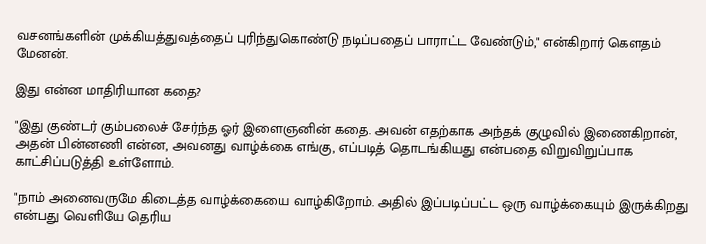வசனங்களின் முக்கியத்துவத்தைப் புரிந்துகொண்டு நடிப்பதைப் பாராட்ட வேண்டும்," என்கிறார் கௌதம் மேனன்.

இது என்ன மாதிரியான கதை?

"இது குண்டர் கும்பலைச் சேர்ந்த ஓர் இளைஞனின் கதை. அவன் எதற்காக அந்தக் குழுவில் இணைகிறான், அதன் பின்னணி என்ன, அவனது வாழ்க்கை எங்கு, எப்படித் தொடங்கியது என்பதை விறுவிறுப்பாக காட்சிப்படுத்தி உள்ளோம்.

"நாம் அனைவருமே கிடைத்த வாழ்க்கையை வாழ்கிறோம். அதில் இப்படிப்பட்ட ஒரு வாழ்க்கையும் இருக்கிறது என்பது வெளியே தெரிய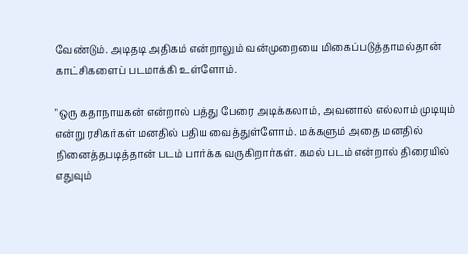வேண்டும். அடிதடி அதிகம் என்றாலும் வன்முறையை மிகைப்படுத்தாமல்தான் காட்சிகளைப் படமாக்கி உள்ளோம்.

"ஒரு கதாநாயகன் என்றால் பத்து பேரை அடிக்கலாம், அவனால் எல்லாம் முடியும் என்று ரசிகர்கள் மனதில் பதிய வைத்துள்ளோம். மக்களும் அதை மனதில் நினைத்தபடித்தான் படம் பார்க்க வருகிறார்கள். கமல் படம் என்றால் திரையில் எதுவும்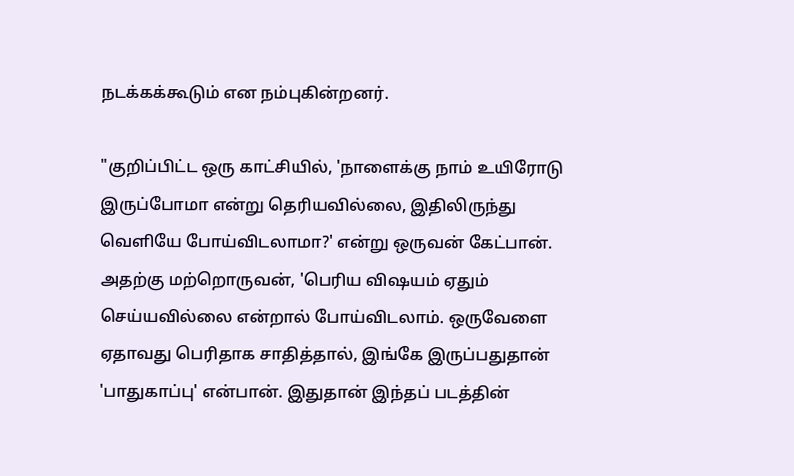நடக்கக்கூடும் என நம்புகின்றனர்.

"குறிப்பிட்ட ஒரு காட்சியில், 'நாளைக்கு நாம் உயிரோடு இருப்போமா என்று தெரியவில்லை, இதிலிருந்து வெளியே போய்விடலாமா?' என்று ஒருவன் கேட்பான். அதற்கு மற்றொருவன், 'பெரிய விஷயம் ஏதும் செய்யவில்லை என்றால் போய்விடலாம். ஒருவேளை ஏதாவது பெரிதாக சாதித்தால், இங்கே இருப்பதுதான் 'பாதுகாப்பு' என்பான். இதுதான் இந்தப் படத்தின்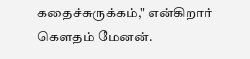கதைச்சுருக்கம்," என்கிறார் கௌதம் மேனன்.